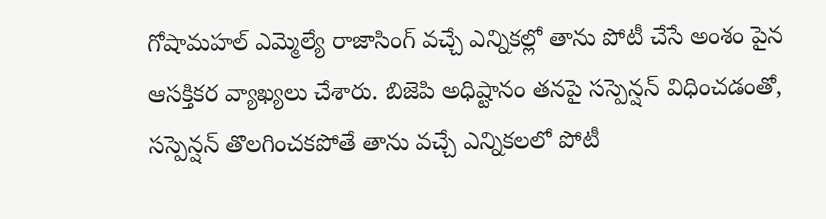గోషామహల్ ఎమ్మెల్యే రాజాసింగ్ వచ్చే ఎన్నికల్లో తాను పోటీ చేసే అంశం పైన ఆసక్తికర వ్యాఖ్యలు చేశారు. బిజెపి అధిష్టానం తనపై సస్పెన్షన్ విధించడంతో, సస్పెన్షన్ తొలగించకపోతే తాను వచ్చే ఎన్నికలలో పోటీ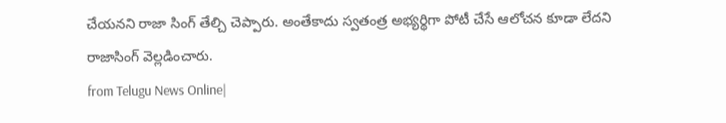చేయనని రాజా సింగ్ తేల్చి చెప్పారు. అంతేకాదు స్వతంత్ర అభ్యర్థిగా పోటీ చేసే ఆలోచన కూడా లేదని రాజాసింగ్ వెల్లడించారు.
from Telugu News Online|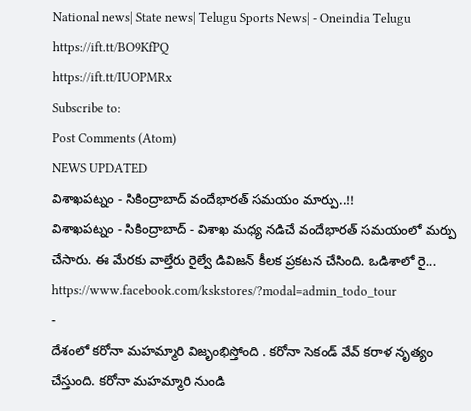National news| State news| Telugu Sports News| - Oneindia Telugu https://ift.tt/BO9KfPQ
https://ift.tt/IUOPMRx
Subscribe to:
Post Comments (Atom)
NEWS UPDATED
విశాఖపట్నం - సికింద్రాబాద్ వందేభారత్ సమయం మార్పు..!!
విశాఖపట్నం - సికింద్రాబాద్ - విశాఖ మధ్య నడిచే వందేభారత్ సమయంలో మర్పు చేసారు. ఈ మేరకు వాల్తేరు రైల్వే డివిజన్ కీలక ప్రకటన చేసింది. ఒడిశాలో రై...
https://www.facebook.com/kskstores/?modal=admin_todo_tour
-
దేశంలో కరోనా మహమ్మారి విజృంభిస్తోంది . కరోనా సెకండ్ వేవ్ కరాళ నృత్యం చేస్తుంది. కరోనా మహమ్మారి నుండి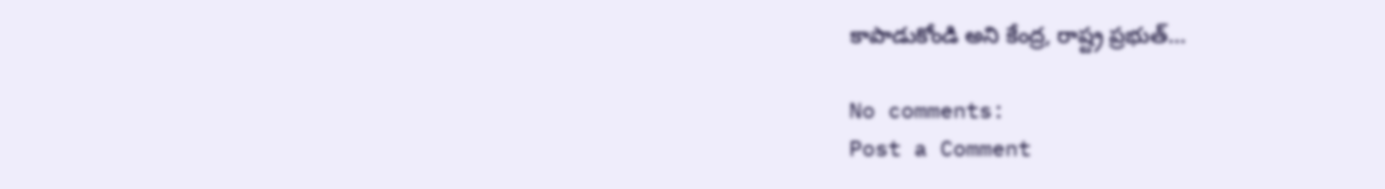కాపాడుకోండి అని కేంద్ర, రాష్ట్ర ప్రభుత్...

No comments:
Post a Comment